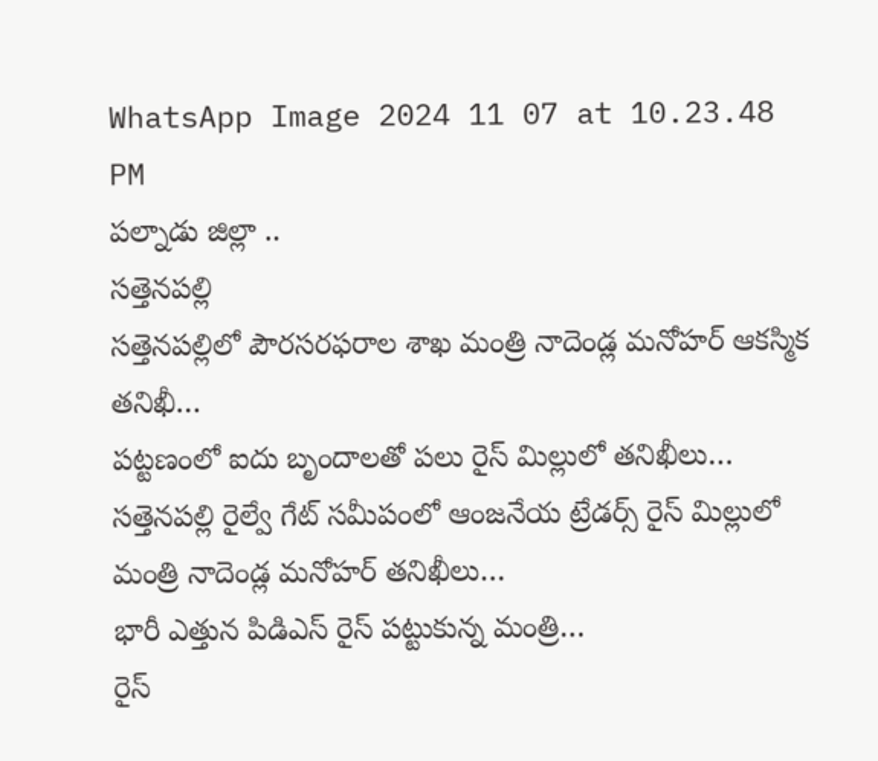WhatsApp Image 2024 11 07 at 10.23.48 PM
పల్నాడు జిల్లా ..
సత్తెనపల్లి
సత్తెనపల్లిలో పౌరసరఫరాల శాఖ మంత్రి నాదెండ్ల మనోహర్ ఆకస్మిక తనిఖీ…
పట్టణంలో ఐదు బృందాలతో పలు రైస్ మిల్లులో తనిఖీలు…
సత్తెనపల్లి రైల్వే గేట్ సమీపంలో ఆంజనేయ ట్రేడర్స్ రైస్ మిల్లులో మంత్రి నాదెండ్ల మనోహర్ తనిఖీలు…
భారీ ఎత్తున పిడిఎస్ రైస్ పట్టుకున్న మంత్రి…
రైస్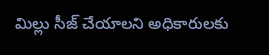మిల్లు సీజ్ చేయాలని అధికారులకు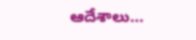ఆదేశాలు…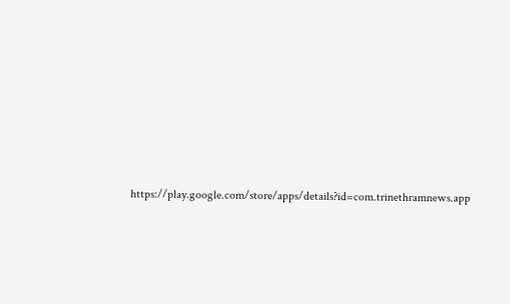https://play.google.com/store/apps/details?id=com.trinethramnews.app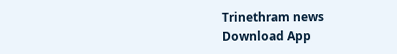Trinethram news
Download App